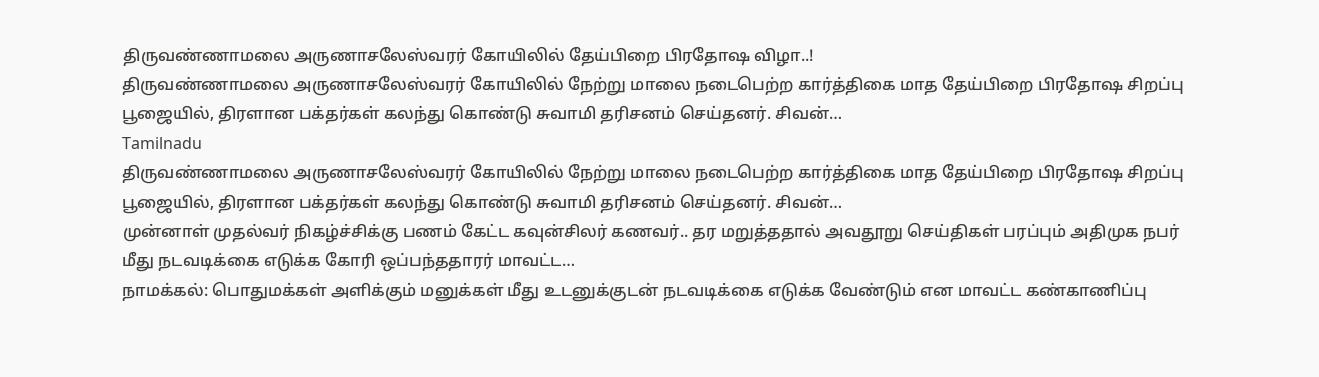திருவண்ணாமலை அருணாசலேஸ்வரர் கோயிலில் தேய்பிறை பிரதோஷ விழா..!
திருவண்ணாமலை அருணாசலேஸ்வரர் கோயிலில் நேற்று மாலை நடைபெற்ற கார்த்திகை மாத தேய்பிறை பிரதோஷ சிறப்பு பூஜையில், திரளான பக்தர்கள் கலந்து கொண்டு சுவாமி தரிசனம் செய்தனர். சிவன்…
Tamilnadu
திருவண்ணாமலை அருணாசலேஸ்வரர் கோயிலில் நேற்று மாலை நடைபெற்ற கார்த்திகை மாத தேய்பிறை பிரதோஷ சிறப்பு பூஜையில், திரளான பக்தர்கள் கலந்து கொண்டு சுவாமி தரிசனம் செய்தனர். சிவன்…
முன்னாள் முதல்வர் நிகழ்ச்சிக்கு பணம் கேட்ட கவுன்சிலர் கணவர்.. தர மறுத்ததால் அவதூறு செய்திகள் பரப்பும் அதிமுக நபர் மீது நடவடிக்கை எடுக்க கோரி ஒப்பந்ததாரர் மாவட்ட…
நாமக்கல்: பொதுமக்கள் அளிக்கும் மனுக்கள் மீது உடனுக்குடன் நடவடிக்கை எடுக்க வேண்டும் என மாவட்ட கண்காணிப்பு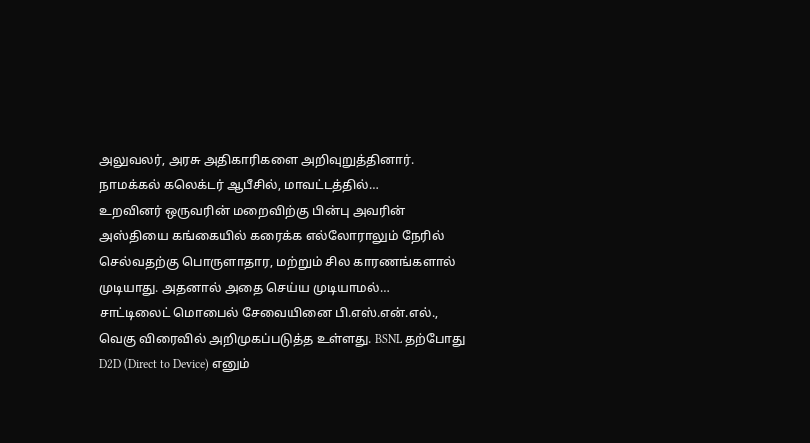அலுவலர், அரசு அதிகாரிகளை அறிவுறுத்தினார். நாமக்கல் கலெக்டர் ஆபீசில், மாவட்டத்தில்…
உறவினர் ஒருவரின் மறைவிற்கு பின்பு அவரின் அஸ்தியை கங்கையில் கரைக்க எல்லோராலும் நேரில் செல்வதற்கு பொருளாதார, மற்றும் சில காரணங்களால் முடியாது. அதனால் அதை செய்ய முடியாமல்…
சாட்டிலைட் மொபைல் சேவையினை பி.எஸ்.என்.எல்., வெகு விரைவில் அறிமுகப்படுத்த உள்ளது. BSNL தற்போது D2D (Direct to Device) எனும்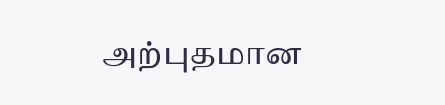அற்புதமான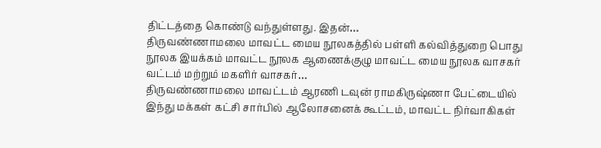திட்டத்தை கொண்டு வந்துள்ளது. இதன்…
திருவண்ணாமலை மாவட்ட மைய நூலகத்தில் பள்ளி கல்வித்துறை பொது நூலக இயக்கம் மாவட்ட நூலக ஆணைக்குழு மாவட்ட மைய நூலக வாசகர் வட்டம் மற்றும் மகளிர் வாசகர்…
திருவண்ணாமலை மாவட்டம் ஆரணி டவுன் ராமகிருஷ்ணா பேட்டையில் இந்து மக்கள் கட்சி சார்பில் ஆலோசனைக் கூட்டம், மாவட்ட நிர்வாகிகள்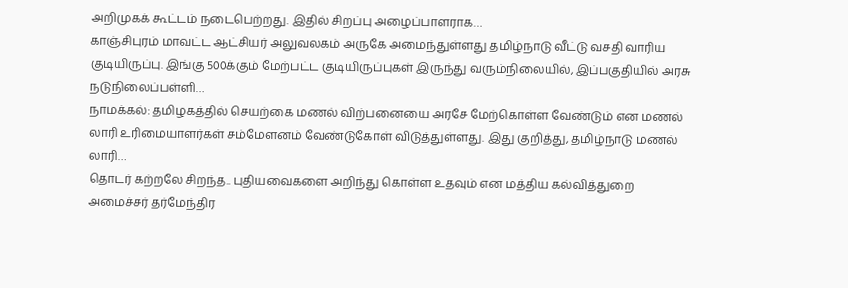அறிமுகக் கூட்டம் நடைபெற்றது. இதில் சிறப்பு அழைப்பாளராக…
காஞ்சிபுரம் மாவட்ட ஆட்சியர் அலுவலகம் அருகே அமைந்துள்ளது தமிழ்நாடு வீட்டு வசதி வாரிய குடியிருப்பு. இங்கு 500க்கும் மேற்பட்ட குடியிருப்புகள் இருந்து வரும்நிலையில், இப்பகுதியில் அரசு நடுநிலைப்பள்ளி…
நாமக்கல்: தமிழகத்தில் செயற்கை மணல் விற்பனையை அரசே மேற்கொள்ள வேண்டும் என மணல் லாரி உரிமையாளர்கள் சம்மேளனம் வேண்டுகோள் விடுத்துள்ளது. இது குறித்து, தமிழ்நாடு மணல் லாரி…
தொடர் கற்றலே சிறந்த.. புதியவைகளை அறிந்து கொள்ள உதவும் என மத்திய கல்வித்துறை அமைச்சர் தர்மேந்திர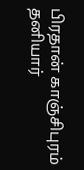பிரதான் காஞ்சிபுரம் தனியார்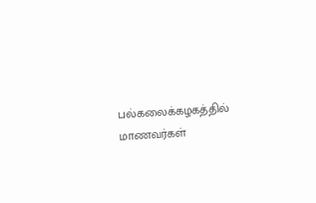பல்கலைக்கழகத்தில் மாணவர்கள்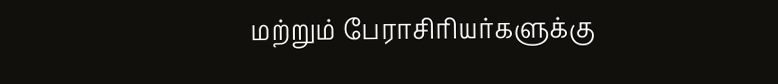மற்றும் பேராசிரியர்களுக்கு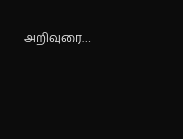அறிவுரை…